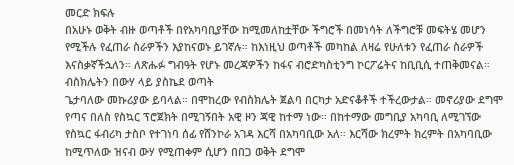መርድ ክፍሉ
በአሁኑ ወቅት ብዙ ወጣቶች በየአካባቢያቸው ከሚመለከቷቸው ችግሮች በመነሳት ለችግሮቹ መፍትሄ መሆን የሚችሉ የፈጠራ ስራዎችን እያከናወኑ ይገኛሉ። ከእነዚህ ወጣቶች መካከል ለዛሬ የሁለቱን የፈጠራ ስራዎች እናስቃኛችኋለን። ለጽሑፉ ግብዓት የሆኑ መረጃዎችን ከፋና ብሮድካስቲንግ ኮርፖሬትና ከቢቢሲ ተጠቅመናል።
ብስክሌትን በውሃ ላይ ያስኬደ ወጣት
ጌታባለው መኩሪያው ይባላል። በሞከረው የብስክሌት ጀልባ በርካታ አድናቆቶች ተችረውታል። መኖሪያው ደግሞ የጣና በለስ የስኳር ፕሮጀክት በሚገኝበት አዊ ዞን ጃዊ ከተማ ነው። በከተማው መግቢያ አካባቢ ለሚገኘው የስኳር ፋብሪካ ታስቦ የተገነባ ሰፊ የሸንኮራ አገዳ እርሻ በአካባቢው አለ። እርሻው ክረምት ክረምት በአካባቢው ከሚጥለው ዝናብ ውሃ የሚጠቀም ሲሆን በበጋ ወቅት ደግሞ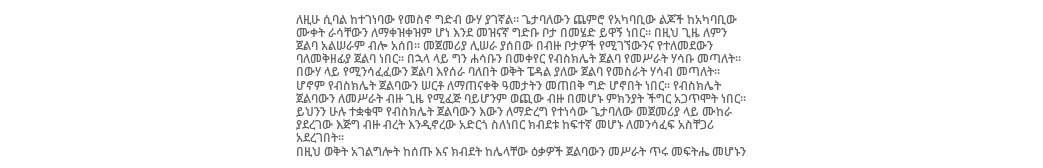ለዚሁ ሲባል ከተገነባው የመስኖ ግድብ ውሃ ያገኛል። ጌታባለውን ጨምሮ የአካባቢው ልጆች ከአካባቢው ሙቀት ራሳቸውን ለማቀዝቀዝም ሆነ እንደ መዝናኛ ግድቡ ቦታ በመሄድ ይዋኝ ነበር። በዚህ ጊዜ ለምን ጀልባ አልሠራም ብሎ አሰበ። መጀመሪያ ሊሠራ ያሰበው በብዙ ቦታዎች የሚገኘውንና የተለመደውን ባለመቅዘፊያ ጀልባ ነበር። በኋላ ላይ ግን ሐሳቡን በመቀየር የብስክሌት ጀልባ የመሥራት ሃሳቡ መጣለት።
በውሃ ላይ የሚንሳፈፈውን ጀልባ እየሰራ ባለበት ወቅት ፔዳል ያለው ጀልባ የመስራት ሃሳብ መጣለት። ሆኖም የብስክሌት ጀልባውን ሠርቶ ለማጠናቀቅ ዓመታትን መጠበቅ ግድ ሆኖበት ነበር። የብስክሌት ጀልባውን ለመሥራት ብዙ ጊዜ የሚፈጅ ባይሆንም ወጪው ብዙ በመሆኑ ምክንያት ችግር አጋጥሞት ነበር። ይህንን ሁሉ ተቋቁሞ የብስክሌት ጀልባውን እውን ለማድረግ የተነሳው ጌታባለው መጀመሪያ ላይ ሙከራ ያደረገው እጅግ ብዙ ብረት እንዲኖረው አድርጎ ስለነበር ክብደቱ ከፍተኛ መሆኑ ለመንሳፈፍ አስቸጋሪ አደረገበት።
በዚህ ወቅት አገልግሎት ከሰጡ እና ክብደት ከሌላቸው ዕቃዎች ጀልባውን መሥራት ጥሩ መፍትሔ መሆኑን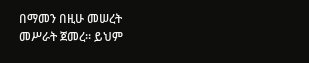በማመን በዚሁ መሠረት መሥራት ጀመረ። ይህም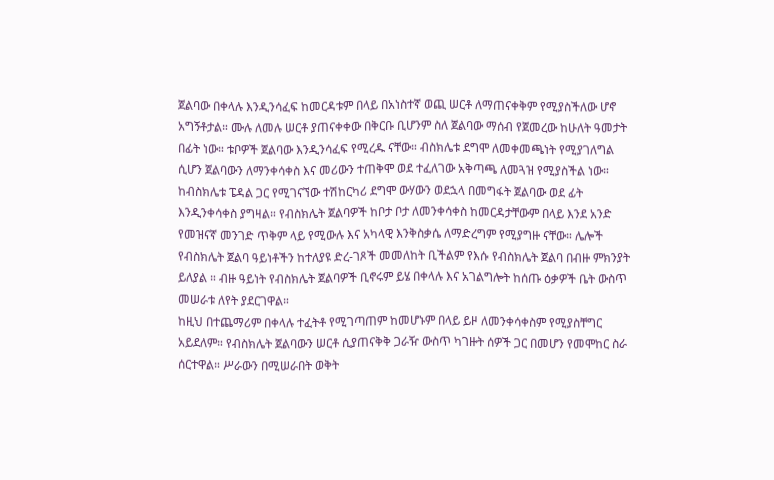ጀልባው በቀላሉ እንዲንሳፈፍ ከመርዳቱም በላይ በአነስተኛ ወጪ ሠርቶ ለማጠናቀቅም የሚያስችለው ሆኖ አግኝቶታል። ሙሉ ለመሉ ሠርቶ ያጠናቀቀው በቅርቡ ቢሆንም ስለ ጀልባው ማሰብ የጀመረው ከሁለት ዓመታት በፊት ነው። ቱቦዎች ጀልባው እንዲንሳፈፍ የሚረዱ ናቸው። ብስክሌቱ ደግሞ ለመቀመጫነት የሚያገለግል ሲሆን ጀልባውን ለማንቀሳቀስ እና መሪውን ተጠቅሞ ወደ ተፈለገው አቅጣጫ ለመጓዝ የሚያስችል ነው።
ከብስክሌቱ ፔዳል ጋር የሚገናኘው ተሽከርካሪ ደግሞ ውሃውን ወደኋላ በመግፋት ጀልባው ወደ ፊት እንዲንቀሳቀስ ያግዛል። የብስክሌት ጀልባዎች ከቦታ ቦታ ለመንቀሳቀስ ከመርዳታቸውም በላይ እንደ አንድ የመዝናኛ መንገድ ጥቅም ላይ የሚውሉ እና አካላዊ እንቅስቃሴ ለማድረግም የሚያግዙ ናቸው። ሌሎች የብስክሌት ጀልባ ዓይነቶችን ከተለያዩ ድረ-ገጾች መመለከት ቢችልም የእሱ የብስክሌት ጀልባ በብዙ ምክንያት ይለያል ። ብዙ ዓይነት የብስክሌት ጀልባዎች ቢኖሩም ይሄ በቀላሉ እና አገልግሎት ከሰጡ ዕቃዎች ቤት ውስጥ መሠራቱ ለየት ያደርገዋል።
ከዚህ በተጨማሪም በቀላሉ ተፈትቶ የሚገጣጠም ከመሆኑም በላይ ይዞ ለመንቀሳቀስም የሚያስቸግር አይደለም። የብስክሌት ጀልባውን ሠርቶ ሲያጠናቅቅ ጋራዥ ውስጥ ካገዙት ሰዎች ጋር በመሆን የመሞከር ስራ ሰርተዋል። ሥራውን በሚሠራበት ወቅት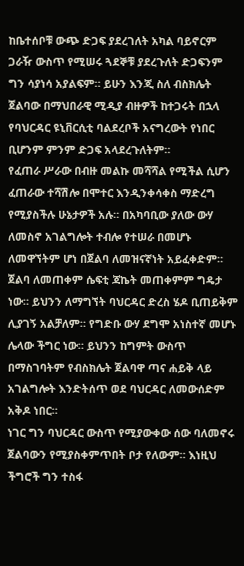ከቤተሰቦቹ ውጭ ድጋፍ ያደረገለት አካል ባይኖርም ጋራዥ ውስጥ የሚሠሩ ጓደኞቹ ያደረጉለት ድጋፍንም ግን ሳያነሳ አያልፍም። ይሁን እንጂ ስለ ብስክሌት ጀልባው በማህበራዊ ሚዲያ ብዙዎች ከተጋሩት በኋላ የባህርዳር ዩኒቨርሲቲ ባልደረቦች አናግረውት የነበር ቢሆንም ምንም ድጋፍ አላደረጉለትም።
የፈጠራ ሥራው በብዙ መልኩ መሻሻል የሚችል ሲሆን ፈጠራው ተሻሽሎ በሞተር እንዲንቀሳቀስ ማድረግ የሚያስችሉ ሁኔታዎች አሉ። በአካባቢው ያለው ውሃ ለመስኖ አገልግሎት ተብሎ የተሠራ በመሆኑ ለመዋኘትም ሆነ በጀልባ ለመዝናኛነት አይፈቀድም። ጀልባ ለመጠቀም ሴፍቲ ጃኬት መጠቀምም ግዴታ ነው። ይህንን ለማግኘት ባህርዳር ድረስ ሄዶ ቢጠይቅም ሊያገኝ አልቻለም። የግድቡ ውሃ ደግሞ አነስተኛ መሆኑ ሌላው ችግር ነው። ይህንን ከግምት ውስጥ በማስገባትም የብስክሌት ጀልባዋ ጣና ሐይቅ ላይ አገልግሎት እንድትሰጥ ወደ ባህርዳር ለመውሰድም አቅዶ ነበር።
ነገር ግን ባህርዳር ውስጥ የሚያውቀው ሰው ባለመኖሩ ጀልባውን የሚያስቀምጥበት ቦታ የለውም። እነዚህ ችግሮች ግን ተስፋ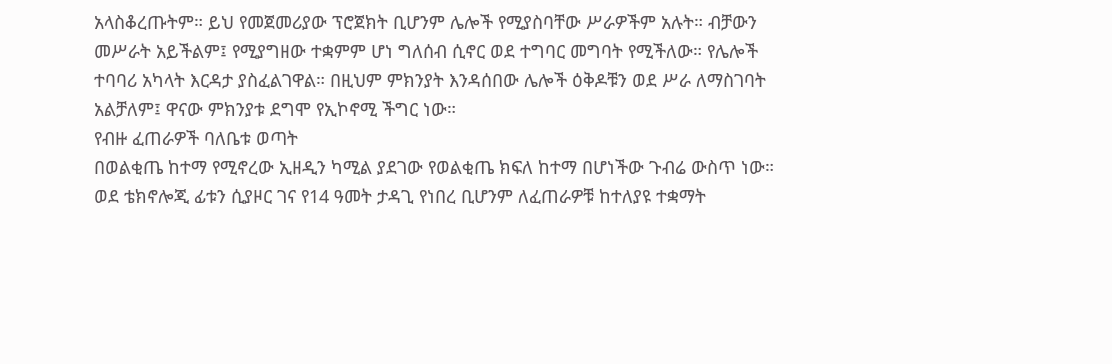አላስቆረጡትም። ይህ የመጀመሪያው ፕሮጀክት ቢሆንም ሌሎች የሚያስባቸው ሥራዎችም አሉት። ብቻውን መሥራት አይችልም፤ የሚያግዘው ተቋምም ሆነ ግለሰብ ሲኖር ወደ ተግባር መግባት የሚችለው። የሌሎች ተባባሪ አካላት እርዳታ ያስፈልገዋል። በዚህም ምክንያት እንዳሰበው ሌሎች ዕቅዶቹን ወደ ሥራ ለማስገባት አልቻለም፤ ዋናው ምክንያቱ ደግሞ የኢኮኖሚ ችግር ነው።
የብዙ ፈጠራዎች ባለቤቱ ወጣት
በወልቂጤ ከተማ የሚኖረው ኢዘዲን ካሚል ያደገው የወልቂጤ ክፍለ ከተማ በሆነችው ጉብሬ ውስጥ ነው። ወደ ቴክኖሎጂ ፊቱን ሲያዞር ገና የ14 ዓመት ታዳጊ የነበረ ቢሆንም ለፈጠራዎቹ ከተለያዩ ተቋማት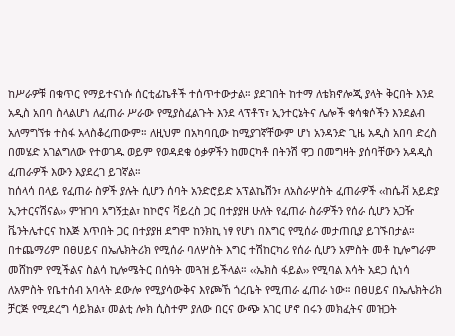ከሥራዎቹ በቁጥር የማይተናነሱ ሰርቲፊኬቶች ተሰጥተውታል። ያደገበት ከተማ ለቴክኖሎጂ ያላት ቅርበት እንደ አዲስ አበባ ስላልሆነ ለፈጠራ ሥራው የሚያስፈልጉት እንደ ላፕቶፕ፣ ኢንተርኔትና ሌሎች ቁሳቁሶችን እንደልብ አለማግኘቱ ተስፋ አላስቆረጠውም። ለዚህም በአካባቢው ከሚያገኛቸውም ሆነ አንዳንድ ጊዜ አዲስ አበባ ድረስ በመሄድ አገልግለው የተወገዱ ወይም የወዳደቁ ዕቃዎችን ከመርካቶ በትንሽ ዋጋ በመግዛት ያሰባቸውን አዳዲስ ፈጠራዎች እውን እያደረገ ይገኛል።
ከሰላሳ በላይ የፈጠራ ስዎች ያሉት ሲሆን ሰባት አንድሮይድ አፕልኬሽን፣ ለአስራሦስት ፈጠራዎች ‹‹ከሴቭ አይድያ ኢንተርናሽናል›› ምዝገባ አግኝቷል፣ ከኮሮና ቫይረስ ጋር በተያያዘ ሁለት የፈጠራ ስራዎችን የሰራ ሲሆን አጋዥ ቬንትሌተርና ከእጅ እጥበት ጋር በተያያዘ ደግሞ ከንክኪ ነፃ የሆነ በእግር የሚሰራ መታጠቢያ ይገኙበታል።
በተጨማሪም በፀሀይና በኤሌክትሪክ የሚሰራ ባለሦስት እግር ተሽከርካሪ የሰራ ሲሆን አምስት መቶ ኪሎግራም መሸከም የሚችልና ስልሳ ኪሎሜትር በሰዓት መጓዝ ይችላል። ‹‹ኤክስ ፋይል›› የሚባል እሳት አደጋ ሲነሳ ለአምስት የቤተሰብ አባላት ደውሎ የሚያሳውቅና እየጮኸ ጎረቤት የሚጠራ ፈጠራ ነው። በፀሀይና በኤሌክትሪክ ቻርጅ የሚደረግ ሳይክል፣ መልቲ ሎክ ሲስተም ያለው በርና ውጭ አገር ሆኖ በሩን መክፈትና መዝጋት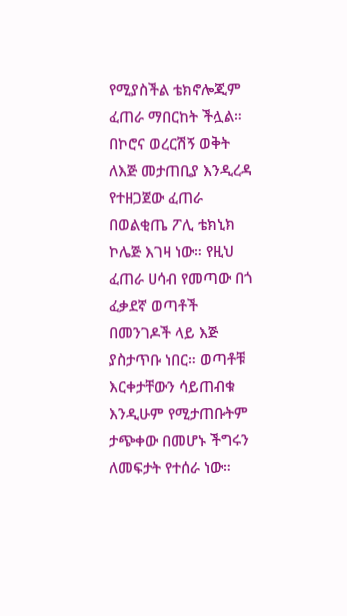የሚያስችል ቴክኖሎጂም ፈጠራ ማበርከት ችሏል።
በኮሮና ወረርሽኝ ወቅት ለእጅ መታጠቢያ እንዲረዳ የተዘጋጀው ፈጠራ በወልቂጤ ፖሊ ቴክኒክ ኮሌጅ እገዛ ነው። የዚህ ፈጠራ ሀሳብ የመጣው በጎ ፈቃደኛ ወጣቶች በመንገዶች ላይ እጅ ያስታጥቡ ነበር። ወጣቶቹ እርቀታቸውን ሳይጠብቁ እንዲሁም የሚታጠቡትም ታጭቀው በመሆኑ ችግሩን ለመፍታት የተሰራ ነው።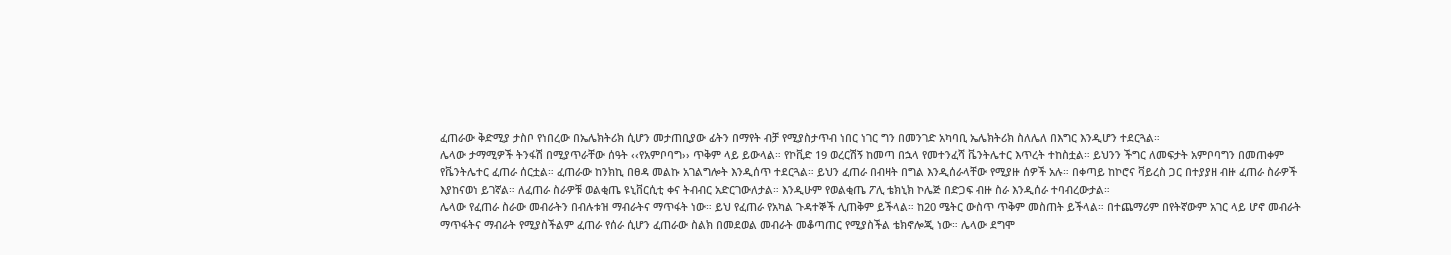ፈጠራው ቅድሚያ ታስቦ የነበረው በኤሌክትሪክ ሲሆን መታጠቢያው ፊትን በማየት ብቻ የሚያስታጥብ ነበር ነገር ግን በመንገድ አካባቢ ኤሌክትሪክ ስለሌለ በእግር እንዲሆን ተደርጓል።
ሌላው ታማሚዎች ትንፋሽ በሚያጥራቸው ሰዓት ‹‹የአምቦባግ›› ጥቅም ላይ ይውላል። የኮቪድ 19 ወረርሽኝ ከመጣ በኋላ የመተንፈሻ ቬንትሌተር እጥረት ተከስቷል። ይህንን ችግር ለመፍታት አምቦባግን በመጠቀም የቬንትሌተር ፈጠራ ሰርቷል። ፈጠራው ከንክኪ በፀዳ መልኩ አገልግሎት እንዲሰጥ ተደርጓል። ይህን ፈጠራ በብዛት በግል እንዲሰራላቸው የሚያዙ ሰዎች አሉ። በቀጣይ ከኮሮና ቫይረስ ጋር በተያያዘ ብዙ ፈጠራ ስራዎች እያከናወነ ይገኛል። ለፈጠራ ስራዎቹ ወልቂጤ ዩኒቨርሲቲ ቀና ትብብር አድርገውለታል። እንዲሁም የወልቂጤ ፖሊ ቴክኒክ ኮሌጅ በድጋፍ ብዙ ስራ እንዲሰራ ተባብረውታል።
ሌላው የፈጠራ ስራው መብራትን በብሉቱዝ ማብራትና ማጥፋት ነው። ይህ የፈጠራ የአካል ጉዳተኞች ሊጠቅም ይችላል። ከ20 ሜትር ውስጥ ጥቅም መስጠት ይችላል። በተጨማሪም በየትኛውም አገር ላይ ሆኖ መብራት ማጥፋትና ማብራት የሚያስችልም ፈጠራ የሰራ ሲሆን ፈጠራው ስልክ በመደወል መብራት መቆጣጠር የሚያስችል ቴክኖሎጂ ነው። ሌላው ደግሞ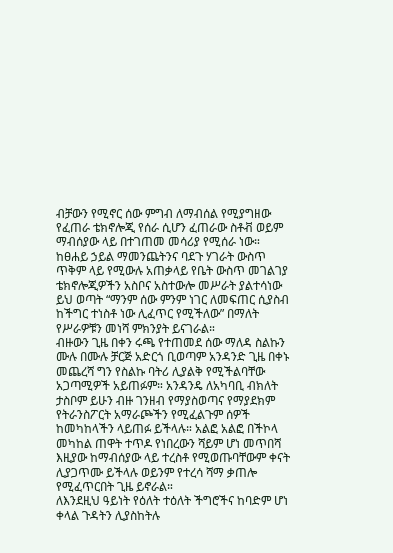ብቻውን የሚኖር ሰው ምግብ ለማብሰል የሚያግዘው የፈጠራ ቴክኖሎጂ የሰራ ሲሆን ፈጠራው ስቶቭ ወይም ማብሰያው ላይ በተገጠመ መሳሪያ የሚሰራ ነው።
ከፀሐይ ኃይል ማመንጨትንና ባደጉ ሃገራት ውስጥ ጥቅም ላይ የሚውሉ አጠቃላይ የቤት ውስጥ መገልገያ ቴክኖሎጂዎችን አስቦና አስተውሎ መሥራት ያልተሳነው ይህ ወጣት “ማንም ሰው ምንም ነገር ለመፍጠር ሲያስብ ከችግር ተነስቶ ነው ሊፈጥር የሚችለው” በማለት የሥራዎቹን መነሻ ምክንያት ይናገራል።
ብዙውን ጊዜ በቀን ሩጫ የተጠመደ ሰው ማለዳ ስልኩን ሙሉ በሙሉ ቻርጅ አድርጎ ቢወጣም አንዳንድ ጊዜ በቀኑ መጨረሻ ግን የስልኩ ባትሪ ሊያልቅ የሚችልባቸው አጋጣሚዎች አይጠፉም። አንዳንዴ ለአካባቢ ብክለት ታስቦም ይሁን ብዙ ገንዘብ የማያስወጣና የማያደክም የትራንስፖርት አማራጮችን የሚፈልጉም ሰዎች ከመካከላችን ላይጠፉ ይችላሉ። አልፎ አልፎ በችኮላ መካከል ጠዋት ተጥዶ የነበረውን ሻይም ሆነ መጥበሻ እዚያው ከማብሰያው ላይ ተረስቶ የሚወጡባቸውም ቀናት ሊያጋጥሙ ይችላሉ ወይንም የተረሳ ሻማ ቃጠሎ የሚፈጥርበት ጊዜ ይኖራል።
ለእንደዚህ ዓይነት የዕለት ተዕለት ችግሮችና ከባድም ሆነ ቀላል ጉዳትን ሊያስከትሉ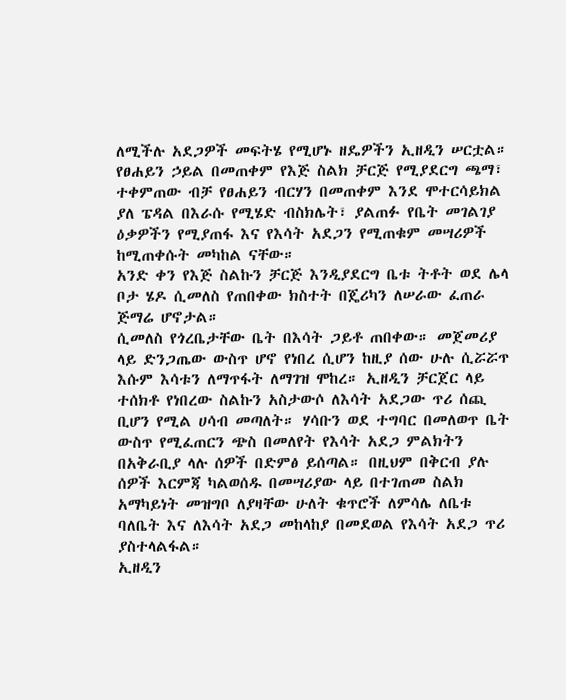ለሚችሉ አደጋዎች መፍትሄ የሚሆኑ ዘዴዎችን ኢዘዲን ሠርቷል። የፀሐይን ኃይል በመጠቀም የእጅ ስልክ ቻርጅ የሚያደርግ ጫማ፣ ተቀምጠው ብቻ የፀሐይን ብርሃን በመጠቀም እንደ ሞተርሳይክል ያለ ፔዳል በእራሱ የሚሄድ ብስክሌት፣ ያልጠፉ የቤት መገልገያ ዕቃዎችን የሚያጠፋ እና የእሳት አደጋን የሚጠቁም መሣሪዎች ከሚጠቀሱት መካከል ናቸው።
አንድ ቀን የእጅ ስልኩን ቻርጅ እንዲያደርግ ቤቱ ትቶት ወደ ሌላ ቦታ ሄዶ ሲመለስ የጠበቀው ክስተት በጄሪካን ለሠራው ፈጠራ ጅማሬ ሆኖታል።
ሲመለስ የጎረቤታቸው ቤት በእሳት ጋይቶ ጠበቀው። መጀመሪያ ላይ ድንጋጤው ውስጥ ሆኖ የነበረ ሲሆን ከዚያ ሰው ሁሉ ሲሯሯጥ እሱም እሳቱን ለማጥፋት ለማገዝ ሞከረ። ኢዘዲን ቻርጀር ላይ ተሰክቶ የነበረው ስልኩን አስታውሶ ለእሳት አደጋው ጥሪ ሰጪ ቢሆን የሚል ሀሳብ መጣለት። ሃሳቡን ወደ ተግባር በመለወጥ ቤት ውስጥ የሚፈጠርን ጭስ በመለየት የእሳት አደጋ ምልክትን በአቅራቢያ ላሉ ሰዎች በድምፅ ይሰጣል። በዚህም በቅርብ ያሉ ሰዎች እርምጃ ካልወሰዱ በመሣሪያው ላይ በተገጠመ ስልክ አማካይነት መዝግቦ ለያዛቸው ሁለት ቁጥሮች ለምሳሌ ለቤቱ ባለቤት እና ለእሳት አደጋ መከላከያ በመደወል የእሳት አደጋ ጥሪ ያስተላልፋል።
ኢዘዲን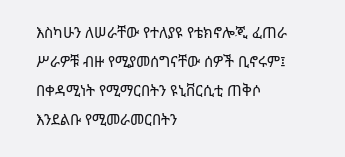እስካሁን ለሠራቸው የተለያዩ የቴክኖሎጂ ፈጠራ ሥራዎቹ ብዙ የሚያመሰግናቸው ሰዎች ቢኖሩም፤ በቀዳሚነት የሚማርበትን ዩኒቨርሲቲ ጠቅሶ እንደልቡ የሚመራመርበትን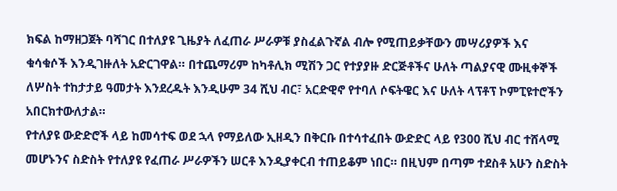ክፍል ከማዘጋጀት ባሻገር በተለያዩ ጊዜያት ለፈጠራ ሥራዎቹ ያስፈልጉኛል ብሎ የሚጠይቃቸውን መሣሪያዎች እና ቁሳቁሶች እንዲገዙለት አድርገዋል። በተጨማሪም ከካቶሊክ ሚሽን ጋር የተያያዙ ድርጅቶችና ሁለት ጣልያናዊ ሙዚቀኞች ለሦስት ተከታታይ ዓመታት እንደረዱት እንዲሁም 34 ሺህ ብር፣ አርድዊኖ የተባለ ሶፍትዌር እና ሁለት ላፕቶፕ ኮምፒዩተሮችን አበርክተውለታል።
የተለያዩ ውድድሮች ላይ ከመሳተፍ ወደ ኋላ የማይለው ኢዘዲን በቅርቡ በተሳተፈበት ውድድር ላይ የ300 ሺህ ብር ተሸላሚ መሆኑንና ስድስት የተለያዩ የፈጠራ ሥራዎችን ሠርቶ እንዲያቀርብ ተጠይቆም ነበር። በዚህም በጣም ተደስቶ አሁን ስድስት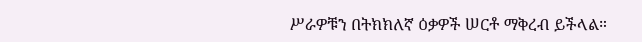ሥራዎቹን በትክክለኛ ዕቃዎች ሠርቶ ማቅረብ ይችላል።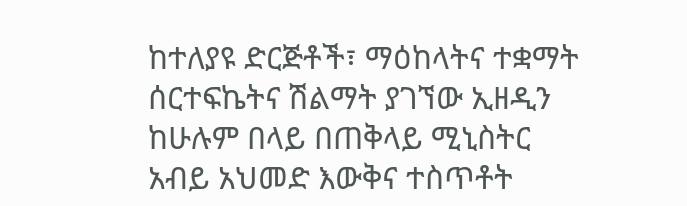ከተለያዩ ድርጅቶች፣ ማዕከላትና ተቋማት ሰርተፍኬትና ሽልማት ያገኘው ኢዘዲን ከሁሉም በላይ በጠቅላይ ሚኒስትር አብይ አህመድ እውቅና ተስጥቶት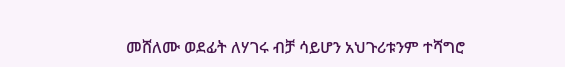መሸለሙ ወደፊት ለሃገሩ ብቻ ሳይሆን አህጉሪቱንም ተሻግሮ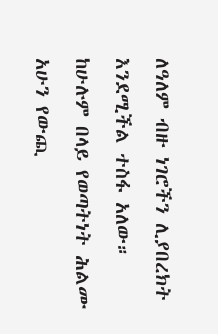ለዓለም ብዙ ነገሮችን ሊያበረክት እንደሚችል ተስፋ አለው። ከሁሉም በላይ የወጣትነት ሕልሙ አሁን የውጪ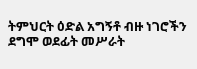ትምህርት ዕድል አግኝቶ ብዙ ነገሮችን ደግሞ ወደፊት መሥራት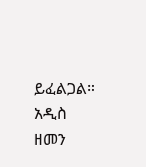ይፈልጋል።
አዲስ ዘመን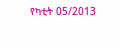የካቲት 05/2013